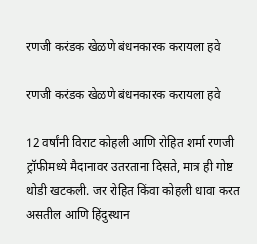रणजी करंडक खेळणे बंधनकारक करायला हवे

रणजी करंडक खेळणे बंधनकारक करायला हवे

12 वर्षांनी विराट कोहली आणि रोहित शर्मा रणजी ट्रॉफीमध्ये मैदानावर उतरताना दिसते, मात्र ही गोष्ट थोडी खटकली. जर रोहित किंवा कोहली धावा करत असतील आणि हिंदुस्थान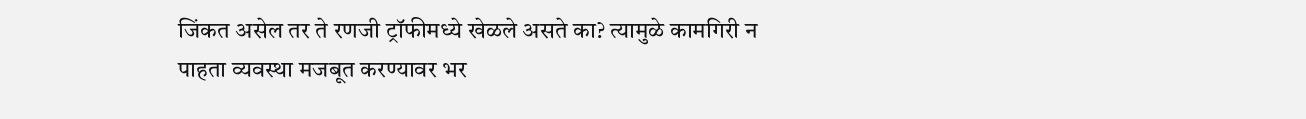जिंकत असेल तर ते रणजी ट्रॉफीमध्ये खेळले असते का? त्यामुळे कामगिरी न पाहता व्यवस्था मजबूत करण्यावर भर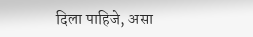दिला पाहिजे, असा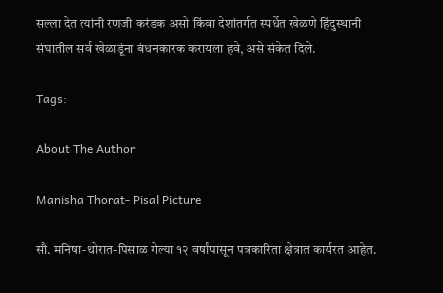सल्ला देत त्यांनी रणजी करंडक असो किंवा देशांतर्गत स्पर्धेत खेळणे हिंदुस्थानी संघातील सर्व खेळाडूंना बंधनकारक करायला हवे, असे संकेत दिले.

Tags:

About The Author

Manisha Thorat- Pisal Picture

सौ. मनिषा-थोरात-पिसाळ गेल्या १२ वर्षांपासून पत्रकारिता क्षेत्रात कार्यरत आहेत.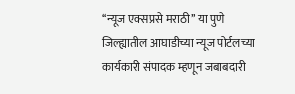‘‘न्यूज एक्सप्रसे मराठी’’ या पुणे जिल्ह्यातील आघाडीच्या न्यूज पोर्टलच्या कार्यकारी संपादक म्हणून जबाबदारी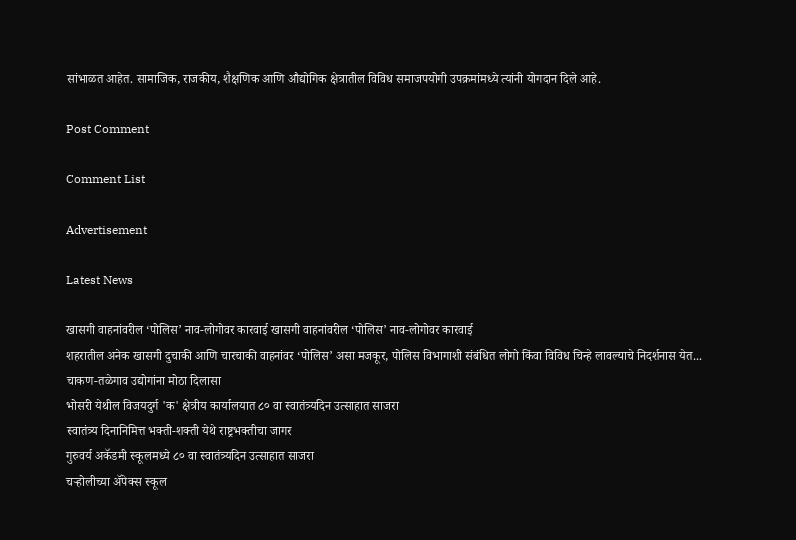सांभाळत आहेत. सामाजिक, राजकीय, शैक्षणिक आणि औद्योगिक क्षेत्रातील विविध समाजपयोगी उपक्रमांमध्ये त्यांनी योगदान दिले आहे.

Post Comment

Comment List

Advertisement

Latest News

खासगी वाहनांवरील ‘पोलिस’ नाव-लोगोवर कारवाई खासगी वाहनांवरील ‘पोलिस’ नाव-लोगोवर कारवाई
शहरातील अनेक खासगी दुचाकी आणि चारचाकी वाहनांवर ‘पोलिस’ असा मजकूर, पोलिस विभागाशी संबंधित लोगो किंवा विविध चिन्हे लावल्याचे निदर्शनास येत...
चाकण-तळेगाव उद्योगांना मोठा दिलासा
भोसरी येथील विजयदुर्ग 'क' क्षेत्रीय कार्यालयात ८० वा स्वातंत्र्यदिन उत्साहात साजरा
स्वातंत्र्य दिनानिमित्त भक्ती-शक्ती येथे राष्ट्रभक्तीचा जागर
गुरुवर्य अकॅडमी स्कूलमध्ये ८० वा स्वातंत्र्यदिन उत्साहात साजरा
चऱ्होलीच्या अ‍ॅपेक्स स्कूल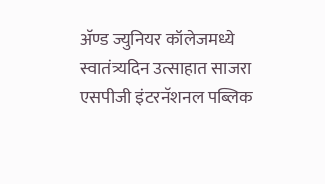अ‍ॅण्ड ज्युनियर कॉलेजमध्ये स्वातंत्र्यदिन उत्साहात साजरा
एसपीजी इंटरनॅशनल पब्लिक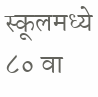स्कूलमध्ये ८० वा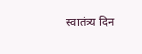स्वातंत्र्य दिन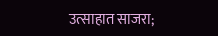उत्साहात साजरा;